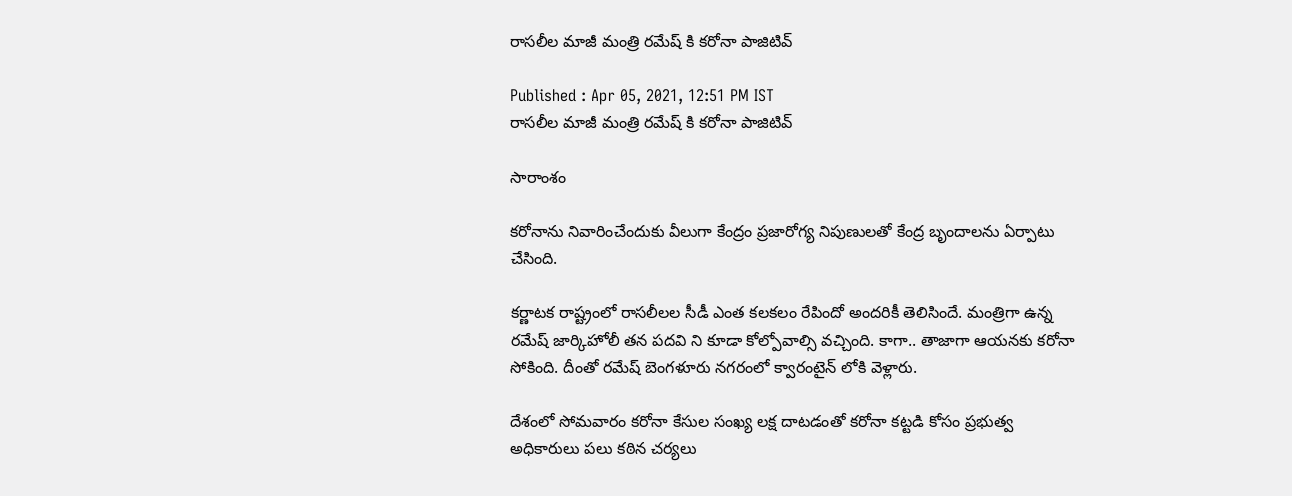రాసలీల మాజీ మంత్రి రమేష్ కి కరోనా పాజిటివ్

Published : Apr 05, 2021, 12:51 PM IST
రాసలీల మాజీ మంత్రి రమేష్ కి కరోనా పాజిటివ్

సారాంశం

కరోనాను నివారించేందుకు వీలుగా కేంద్రం ప్రజారోగ్య నిపుణులతో కేంద్ర బృందాలను ఏర్పాటు చేసింది.

కర్ణాటక రాష్ట్రంలో రాసలీలల సీడీ ఎంత కలకలం రేపిందో అందరికీ తెలిసిందే. మంత్రిగా ఉన్న రమేష్ జార్కిహోలీ తన పదవి ని కూడా కోల్పోవాల్సి వచ్చింది. కాగా.. తాజాగా ఆయనకు కరోనా సోకింది. దీంతో రమేష్ బెంగళూరు నగరంలో క్వారంటైన్ లోకి వెళ్లారు.

దేశంలో సోమవారం కరోనా కేసుల సంఖ్య లక్ష దాటడంతో కరోనా కట్టడి కోసం ప్రభుత్వ అధికారులు పలు కఠిన చర్యలు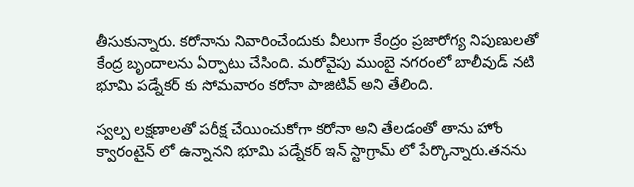తీసుకున్నారు. కరోనాను నివారించేందుకు వీలుగా కేంద్రం ప్రజారోగ్య నిపుణులతో కేంద్ర బృందాలను ఏర్పాటు చేసింది. మరోవైపు ముంబై నగరంలో బాలీవుడ్ నటి భూమి పడ్నేకర్ కు సోమవారం కరోనా పాజిటివ్ అని తేలింది.

స్వల్ప లక్షణాలతో పరీక్ష చేయించుకోగా కరోనా అని తేలడంతో తాను హోం క్వారంటైన్ లో ఉన్నానని భూమి పడ్నేకర్ ఇన్ స్టాగ్రామ్ లో పేర్కొన్నారు.తనను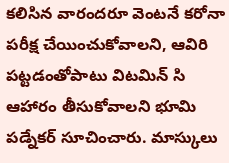కలిసిన వారందరూ వెంటనే కరోనా పరీక్ష చేయించుకోవాలని, ఆవిరి పట్టడంతోపాటు విటమిన్ సి ఆహారం తీసుకోవాలని భూమి పడ్నేకర్ సూచించారు. మాస్కులు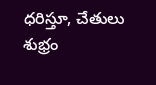ధరిస్తూ, చేతులు శుభ్రం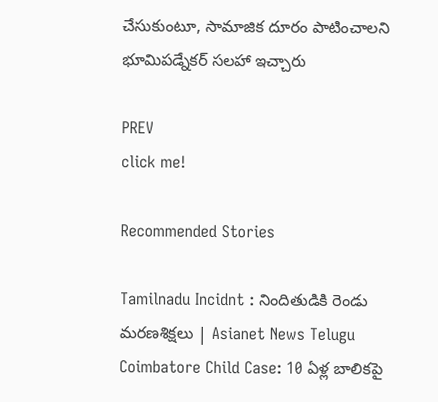చేసుకుంటూ, సామాజిక దూరం పాటించాలని భూమిపడ్నేకర్ సలహా ఇచ్చారు

PREV
click me!

Recommended Stories

Tamilnadu Incidnt : నిందితుడికి రెండు మరణశిక్షలు | Asianet News Telugu
Coimbatore Child Case: 10 ఏళ్ల బాలికపై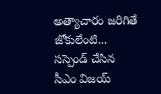అత్యాచారం జరిగితే జోకులేంటి... సస్పెండ్ చేసిన సీఎం విజయ్